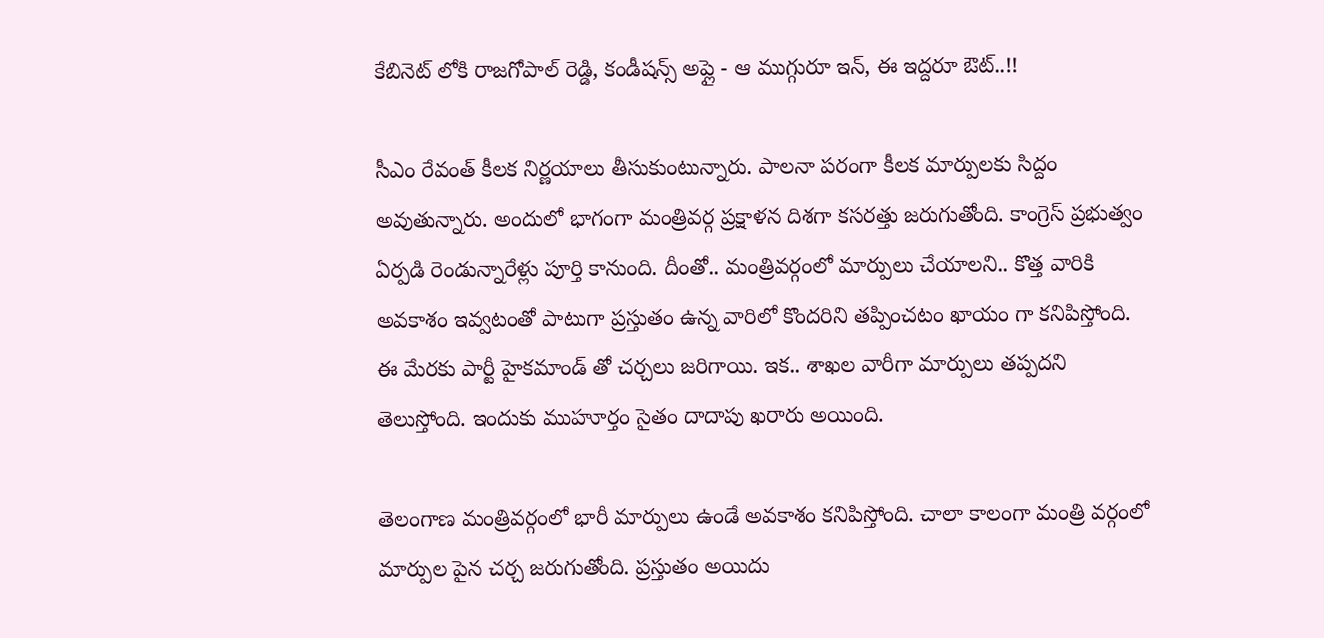కేబినెట్ లోకి రాజగోపాల్ రెడ్డి, కండీషన్స్ అప్లై - ఆ ముగ్గురూ ఇన్, ఈ ఇద్దరూ ఔట్..!!

సీఎం రేవంత్ కీలక నిర్ణయాలు తీసుకుంటున్నారు. పాలనా పరంగా కీలక మార్పులకు సిద్దం అవుతున్నారు. అందులో భాగంగా మంత్రివర్గ ప్రక్షాళన దిశగా కసరత్తు జరుగుతోంది. కాంగ్రెస్ ప్రభుత్వం ఏర్పడి రెండున్నారేళ్లు పూర్తి కానుంది. దీంతో.. మంత్రివర్గంలో మార్పులు చేయాలని.. కొత్త వారికి అవకాశం ఇవ్వటంతో పాటుగా ప్రస్తుతం ఉన్న వారిలో కొందరిని తప్పించటం ఖాయం గా కనిపిస్తోంది. ఈ మేరకు పార్టీ హైకమాండ్ తో చర్చలు జరిగాయి. ఇక.. శాఖల వారీగా మార్పులు తప్పదని తెలుస్తోంది. ఇందుకు ముహూర్తం సైతం దాదాపు ఖరారు అయింది.

తెలంగాణ మంత్రివర్గంలో భారీ మార్పులు ఉండే అవకాశం కనిపిస్తోంది. చాలా కాలంగా మంత్రి వర్గంలో మార్పుల పైన చర్చ జరుగుతోంది. ప్రస్తుతం అయిదు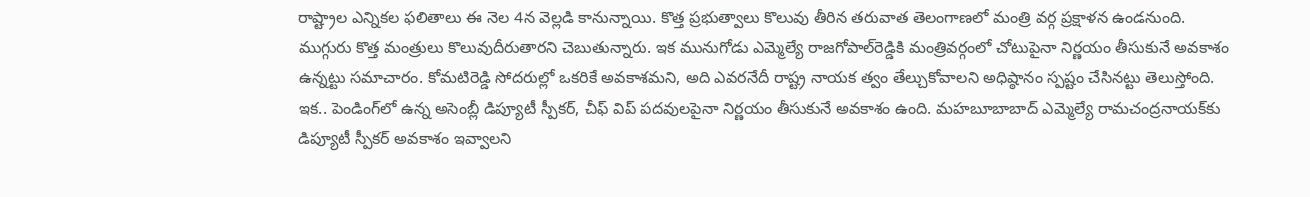రాష్ట్రాల ఎన్నికల ఫలితాలు ఈ నెల 4న వెల్లడి కానున్నాయి. కొత్త ప్రభుత్వాలు కొలువు తీరిన తరువాత తెలంగాణలో మంత్రి వర్గ ప్రక్షాళన ఉండనుంది. ముగ్గురు కొత్త మంత్రులు కొలువుదీరుతారని చెబుతున్నారు. ఇక మునుగోడు ఎమ్మెల్యే రాజగోపాల్‌రెడ్డికి మంత్రివర్గంలో చోటుపైనా నిర్ణయం తీసుకునే అవకాశం ఉన్నట్టు సమాచారం. కోమటిరెడ్డి సోదరుల్లో ఒకరికే అవకాశమని, అది ఎవరనేదీ రాష్ట్ర నాయక త్వం తేల్చుకోవాలని అధిష్ఠానం స్పష్టం చేసినట్టు తెలుస్తోంది. ఇక.. పెండింగ్‌లో ఉన్న అసెంబ్లీ డిప్యూటీ స్పీకర్‌, చీఫ్‌ విప్‌ పదవులపైనా నిర్ణయం తీసుకునే అవకాశం ఉంది. మహబూబాబాద్‌ ఎమ్మెల్యే రామచంద్రనాయక్‌కు డిప్యూటీ స్పీకర్‌ అవకాశం ఇవ్వాలని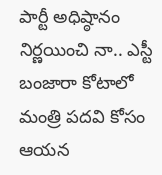పార్టీ అధిష్ఠానం నిర్ణయించి నా.. ఎస్టీ బంజారా కోటాలో మంత్రి పదవి కోసం ఆయన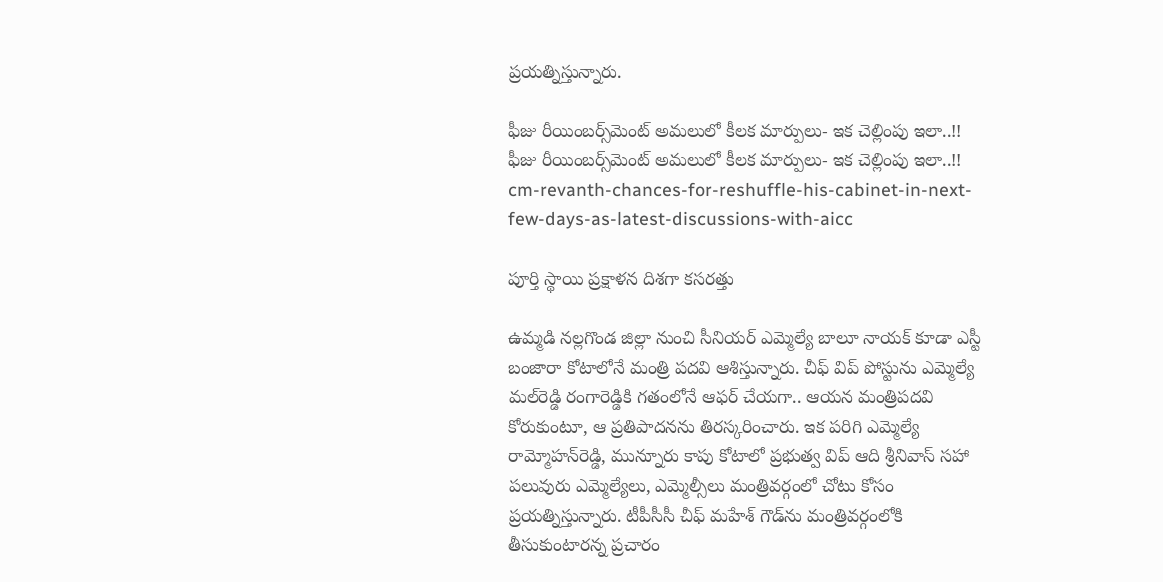ప్రయత్నిస్తున్నారు.

ఫీజు రీయింబర్స్‌మెంట్ అమలులో కీలక మార్పులు- ఇక చెల్లింపు ఇలా..!!
ఫీజు రీయింబర్స్‌మెంట్ అమలులో కీలక మార్పులు- ఇక చెల్లింపు ఇలా..!!
cm-revanth-chances-for-reshuffle-his-cabinet-in-next-few-days-as-latest-discussions-with-aicc

పూర్తి స్థాయి ప్రక్షాళన దిశగా కసరత్తు

ఉమ్మడి నల్లగొండ జిల్లా నుంచి సీనియర్‌ ఎమ్మెల్యే బాలూ నాయక్‌ కూడా ఎస్టీ బంజారా కోటాలోనే మంత్రి పదవి ఆశిస్తున్నారు. చీఫ్‌ విప్‌ పోస్టును ఎమ్మెల్యే మల్‌రెడ్డి రంగారెడ్డికి గతంలోనే ఆఫర్‌ చేయగా.. ఆయన మంత్రిపదవి కోరుకుంటూ, ఆ ప్రతిపాదనను తిరస్కరించారు. ఇక పరిగి ఎమ్మెల్యే రామ్మోహన్‌రెడ్డి, మున్నూరు కాపు కోటాలో ప్రభుత్వ విప్‌ ఆది శ్రీనివాస్‌ సహా పలువురు ఎమ్మెల్యేలు, ఎమ్మెల్సీలు మంత్రివర్గంలో చోటు కోసం ప్రయత్నిస్తున్నారు. టీపీసీసీ చీఫ్‌ మహేశ్‌ గౌడ్‌ను మంత్రివర్గంలోకి తీసుకుంటారన్న ప్రచారం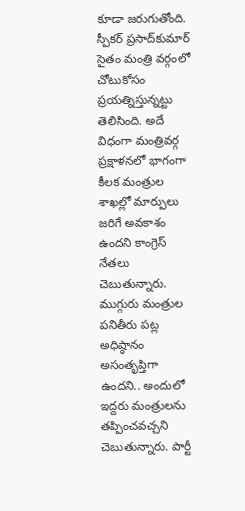కూడా జరుగుతోంది. స్పీకర్‌ ప్రసాద్‌కుమార్‌ సైతం మంత్రి వర్గంలో చోటుకోసం ప్రయత్నిస్తున్నట్టు తెలిసింది. అదే విధంగా మంత్రివర్గ ప్రక్షాళనలో భాగంగా కీలక మంత్రుల శాఖల్లో మార్పులు జరిగే అవకాశం ఉందని కాంగ్రెస్‌ నేతలు చెబుతున్నారు. ముగ్గురు మంత్రుల పనితీరు పట్ల అధిష్ఠానం అసంతృప్తిగా ఉందని.. అందులో ఇద్దరు మంత్రులను తప్పించవచ్చని చెబుతున్నారు. పార్టీ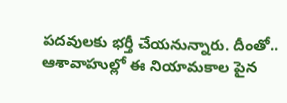పదవులకు భర్తీ చేయనున్నారు. దీంతో.. ఆశావాహుల్లో ఈ నియామకాల పైన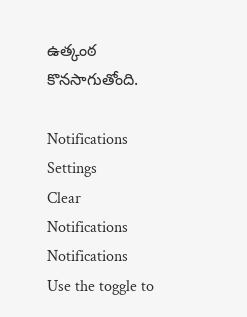ఉత్కంఠ కొనసాగుతోంది.

Notifications
Settings
Clear Notifications
Notifications
Use the toggle to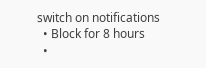switch on notifications
  • Block for 8 hours
  •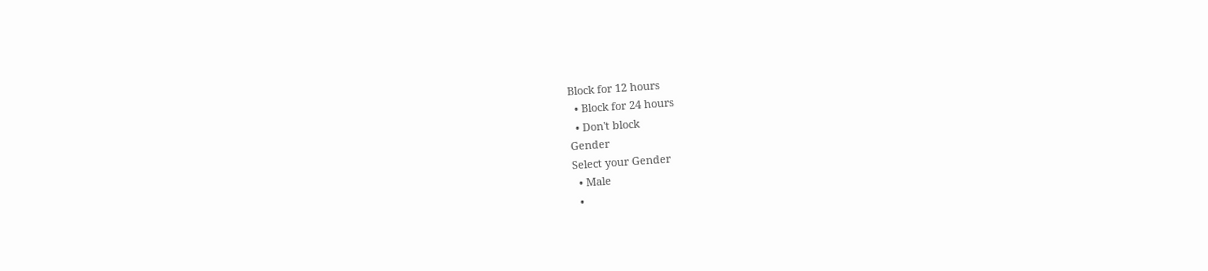Block for 12 hours
  • Block for 24 hours
  • Don't block
Gender
Select your Gender
  • Male
  •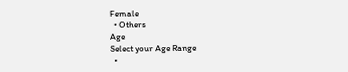Female
  • Others
Age
Select your Age Range
  •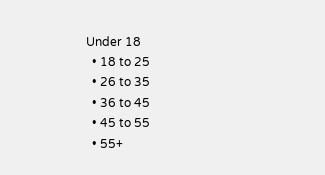Under 18
  • 18 to 25
  • 26 to 35
  • 36 to 45
  • 45 to 55
  • 55+